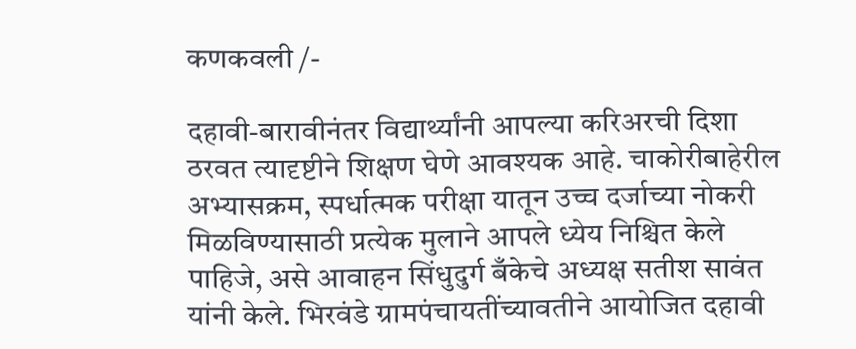कणकवली /-

दहावी-बारावीनंतर विद्यार्थ्यांनी आपल्या करिअरची दिशा ठरवत त्यादृष्टीने शिक्षण घेणे आवश्यक आहे. चाकोरीबाहेरील अभ्यासक्रम, स्पर्धात्मक परीक्षा यातून उच्च दर्जाच्या नोकरी मिळविण्यासाठी प्रत्येक मुलाने आपले ध्येय निश्चित केले पाहिजे, असे आवाहन सिंधुदुर्ग बँकेचे अध्यक्ष सतीश सावंत यांनी केले. भिरवंडे ग्रामपंचायतींच्यावतीने आयोजित दहावी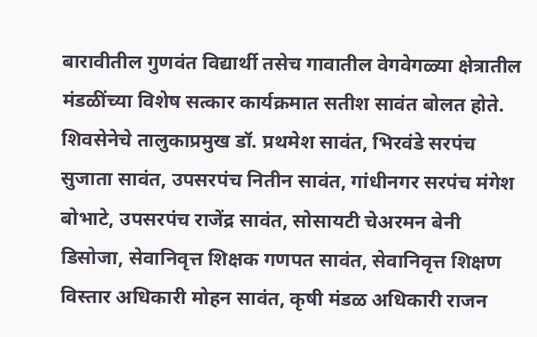बारावीतील गुणवंत विद्यार्थी तसेच गावातील वेगवेगळ्या क्षेत्रातील मंडळींच्या विशेष सत्कार कार्यक्रमात सतीश सावंत बोलत होते. शिवसेनेचे तालुकाप्रमुख डॉ. प्रथमेश सावंत, भिरवंडे सरपंच सुजाता सावंत, उपसरपंच नितीन सावंत, गांधीनगर सरपंच मंगेश बोभाटे, उपसरपंच राजेंद्र सावंत, सोसायटी चेअरमन बेनी डिसोजा, सेवानिवृत्त शिक्षक गणपत सावंत, सेवानिवृत्त शिक्षण विस्तार अधिकारी मोहन सावंत, कृषी मंडळ अधिकारी राजन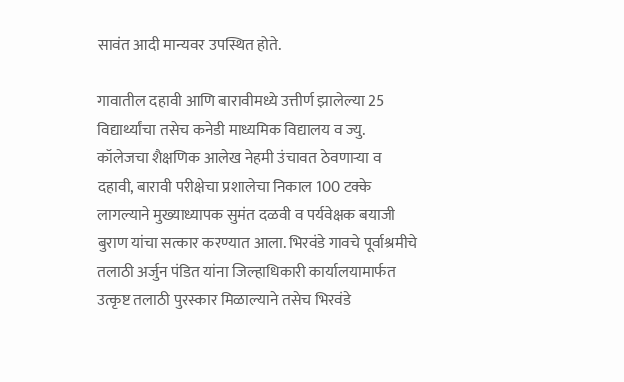सावंत आदी मान्यवर उपस्थित होते.

गावातील दहावी आणि बारावीमध्ये उत्तीर्ण झालेल्या 25 विद्यार्थ्यांचा तसेच कनेडी माध्यमिक विद्यालय व ज्यु. कॉलेजचा शैक्षणिक आलेख नेहमी उंचावत ठेवणार्‍या व दहावी, बारावी परीक्षेचा प्रशालेचा निकाल 100 टक्के लागल्याने मुख्याध्यापक सुमंत दळवी व पर्यवेक्षक बयाजी बुराण यांचा सत्कार करण्यात आला. भिरवंडे गावचे पूर्वाश्रमीचे तलाठी अर्जुन पंडित यांना जिल्हाधिकारी कार्यालयामार्फत उत्कृष्ट तलाठी पुरस्कार मिळाल्याने तसेच भिरवंडे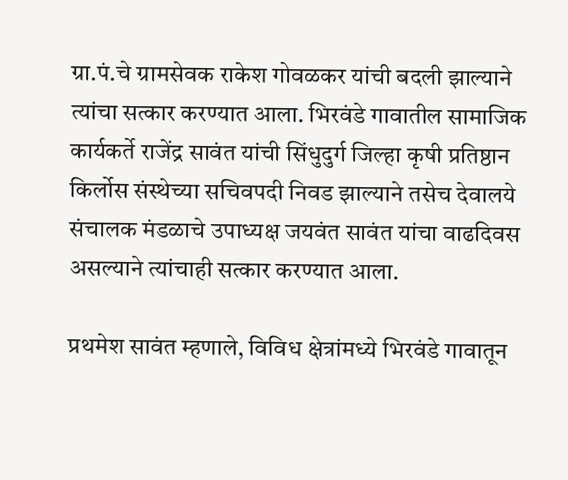ग्रा.पं.चे ग्रामसेवक राकेश गोवळकर यांची बदली झाल्याने त्यांचा सत्कार करण्यात आला. भिरवंडे गावातील सामाजिक कार्यकर्ते राजेंद्र सावंत यांची सिंधुदुर्ग जिल्हा कृषी प्रतिष्ठान किर्लोस संस्थेच्या सचिवपदी निवड झाल्याने तसेच देवालये संचालक मंडळाचे उपाध्यक्ष जयवंत सावंत यांचा वाढदिवस असल्याने त्यांचाही सत्कार करण्यात आला.

प्रथमेश सावंत म्हणाले, विविध क्षेत्रांमध्ये भिरवंडे गावातून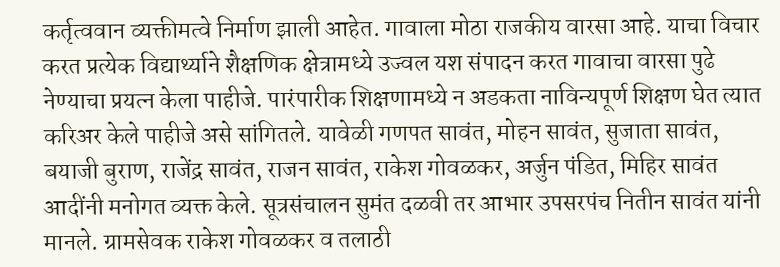कर्तृत्ववान व्यक्तीमत्वे निर्माण झाली आहेत. गावाला मोठा राजकीय वारसा आहे. याचा विचार करत प्रत्येक विद्यार्थ्याने शैक्षणिक क्षेत्रामध्ये उज्वल यश संपादन करत गावाचा वारसा पुढे नेण्याचा प्रयत्न केला पाहीजे. पारंपारीक शिक्षणामध्ये न अडकता नाविन्यपूर्ण शिक्षण घेत त्यात करिअर केले पाहीजे असे सांगितले. यावेळी गणपत सावंत, मोहन सावंत, सुजाता सावंत, बयाजी बुराण, राजेंद्र सावंत, राजन सावंत, राकेश गोवळकर, अर्जुन पंडित, मिहिर सावंत आदींनी मनोगत व्यक्त केले. सूत्रसंचालन सुमंत दळवी तर आभार उपसरपंच नितीन सावंत यांनी मानले. ग्रामसेवक राकेश गोवळकर व तलाठी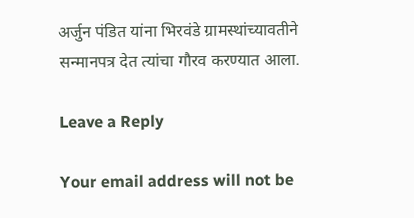अर्जुन पंडित यांना भिरवंडे ग्रामस्थांच्यावतीने सन्मानपत्र देत त्यांचा गौरव करण्यात आला.

Leave a Reply

Your email address will not be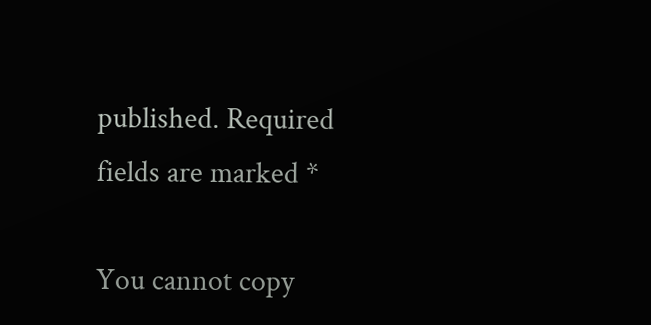published. Required fields are marked *

You cannot copy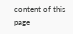content of this page